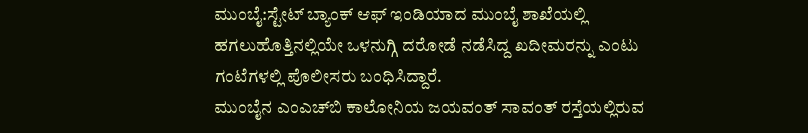ಮುಂಬೈ:ಸ್ಟೇಟ್‌ ಬ್ಯಾಂಕ್ ಆಫ್‌ ಇಂಡಿಯಾದ ಮುಂಬೈ ಶಾಖೆಯಲ್ಲಿ ಹಗಲುಹೊತ್ತಿನಲ್ಲಿಯೇ ಒಳನುಗ್ಗಿ ದರೋಡೆ ನಡೆಸಿದ್ದ ಖದೀಮರನ್ನು ಎಂಟು ಗಂಟೆಗಳಲ್ಲಿ ಪೊಲೀಸರು ಬಂಧಿಸಿದ್ದಾರೆ.
ಮುಂಬೈನ ಎಂಎಚ್‍ಬಿ ಕಾಲೋನಿಯ ಜಯವಂತ್ ಸಾವಂತ್ ರಸ್ತೆಯಲ್ಲಿರುವ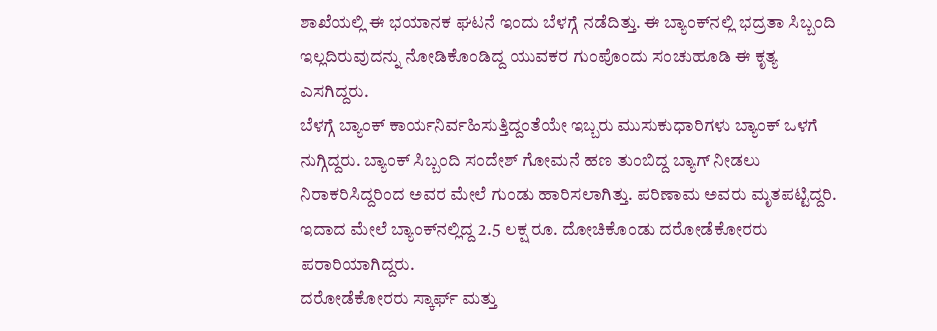ಶಾಖೆಯಲ್ಲಿ ಈ ಭಯಾನಕ ಘಟನೆ ಇಂದು ಬೆಳಗ್ಗೆ ನಡೆದಿತ್ತು. ಈ ಬ್ಯಾಂಕ್‌ನಲ್ಲಿ ಭದ್ರತಾ ಸಿಬ್ಬಂದಿ ಇಲ್ಲದಿರುವುದನ್ನು ನೋಡಿಕೊಂಡಿದ್ದ ಯುವಕರ ಗುಂಪೊಂದು ಸಂಚುಹೂಡಿ ಈ ಕೃತ್ಯ ಎಸಗಿದ್ದರು.
ಬೆಳಗ್ಗೆ ಬ್ಯಾಂಕ್‌ ಕಾರ್ಯನಿರ್ವಹಿಸುತ್ತಿದ್ದಂತೆಯೇ ಇಬ್ಬರು ಮುಸುಕುಧಾರಿಗಳು ಬ್ಯಾಂಕ್‌ ಒಳಗೆ ನುಗ್ಗಿದ್ದರು. ಬ್ಯಾಂಕ್ ಸಿಬ್ಬಂದಿ ಸಂದೇಶ್ ಗೋಮನೆ ಹಣ ತುಂಬಿದ್ದ ಬ್ಯಾಗ್ ನೀಡಲು ನಿರಾಕರಿಸಿದ್ದರಿಂದ ಅವರ ಮೇಲೆ ಗುಂಡು ಹಾರಿಸಲಾಗಿತ್ತು. ಪರಿಣಾಮ ಅವರು ಮೃತಪಟ್ಟಿದ್ದರಿ. ಇದಾದ ಮೇಲೆ ಬ್ಯಾಂಕ್‍ನಲ್ಲಿದ್ದ 2.5 ಲಕ್ಷ ರೂ. ದೋಚಿಕೊಂಡು ದರೋಡೆಕೋರರು ಪರಾರಿಯಾಗಿದ್ದರು.
ದರೋಡೆಕೋರರು ಸ್ಕಾರ್ಫ್ ಮತ್ತು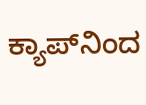ಕ್ಯಾಪ್‍ನಿಂದ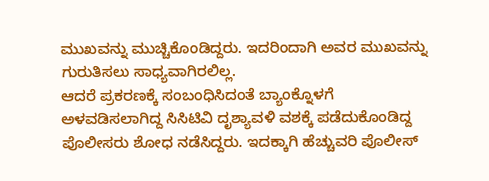ಮುಖವನ್ನು ಮುಚ್ಚಿಕೊಂಡಿದ್ದರು. ಇದರಿಂದಾಗಿ ಅವರ ಮುಖವನ್ನು ಗುರುತಿಸಲು ಸಾಧ್ಯವಾಗಿರಲಿಲ್ಲ.
ಆದರೆ ಪ್ರಕರಣಕ್ಕೆ ಸಂಬಂಧಿಸಿದಂತೆ ಬ್ಯಾಂಕ್ನೊಳಗೆ ಅಳವಡಿಸಲಾಗಿದ್ದ ಸಿಸಿಟಿವಿ ದೃಶ್ಯಾವಳಿ ವಶಕ್ಕೆ ಪಡೆದುಕೊಂಡಿದ್ದ ಪೊಲೀಸರು ಶೋಧ ನಡೆಸಿದ್ದರು. ಇದಕ್ಕಾಗಿ ಹೆಚ್ಚುವರಿ ಪೊಲೀಸ್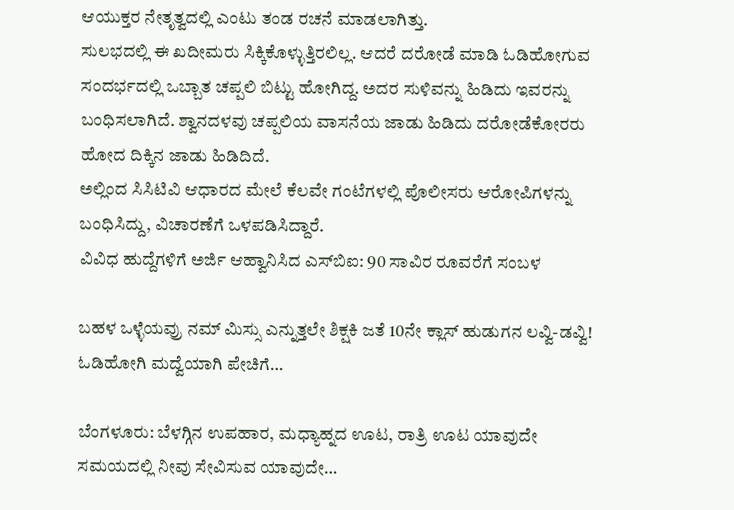ಆಯುಕ್ತರ ನೇತೃತ್ವದಲ್ಲಿ ಎಂಟು ತಂಡ ರಚನೆ ಮಾಡಲಾಗಿತ್ತು.
ಸುಲಭದಲ್ಲಿ ಈ ಖದೀಮರು ಸಿಕ್ಕಿಕೊಳ್ಳುತ್ತಿರಲಿಲ್ಲ. ಆದರೆ ದರೋಡೆ ಮಾಡಿ ಓಡಿಹೋಗುವ ಸಂದರ್ಭದಲ್ಲಿ ಒಬ್ಬಾತ ಚಪ್ಪಲಿ ಬಿಟ್ಟು ಹೋಗಿದ್ದ. ಅದರ ಸುಳಿವನ್ನು ಹಿಡಿದು ಇವರನ್ನು ಬಂಧಿಸಲಾಗಿದೆ. ಶ್ವಾನದಳವು ಚಪ್ಪಲಿಯ ವಾಸನೆಯ ಜಾಡು ಹಿಡಿದು ದರೋಡೆಕೋರರು ಹೋದ ದಿಕ್ಕಿನ ಜಾಡು ಹಿಡಿದಿದೆ.
ಅಲ್ಲಿಂದ ಸಿಸಿಟಿವಿ ಆಧಾರದ ಮೇಲೆ ಕೆಲವೇ ಗಂಟೆಗಳಲ್ಲಿ ಪೊಲೀಸರು ಆರೋಪಿಗಳನ್ನು ಬಂಧಿಸಿದ್ದು, ವಿಚಾರಣೆಗೆ ಒಳಪಡಿಸಿದ್ದಾರೆ.
ವಿವಿಧ ಹುದ್ದೆಗಳಿಗೆ ಅರ್ಜಿ ಆಹ್ವಾನಿಸಿದ ಎಸ್‌ಬಿಐ: 90 ಸಾವಿರ ರೂವರೆಗೆ ಸಂಬಳ

ಬಹಳ ಒಳ್ಳೆಯವ್ರು ನಮ್‌ ಮಿಸ್ಸು ಎನ್ನುತ್ತಲೇ ಶಿಕ್ಷಕಿ ಜತೆ 10ನೇ ಕ್ಲಾಸ್‌ ಹುಡುಗನ ಲವ್ವಿ-ಡವ್ವಿ! ಓಡಿಹೋಗಿ ಮದ್ವೆಯಾಗಿ ಪೇಚಿಗೆ…

ಬೆಂಗಳೂರು: ಬೆಳಗ್ಗಿನ ಉಪಹಾರ, ಮಧ್ಯಾಹ್ನದ ಊಟ, ರಾತ್ರಿ ಊಟ ಯಾವುದೇ ಸಮಯದಲ್ಲಿ ನೀವು ಸೇವಿಸುವ ಯಾವುದೇ…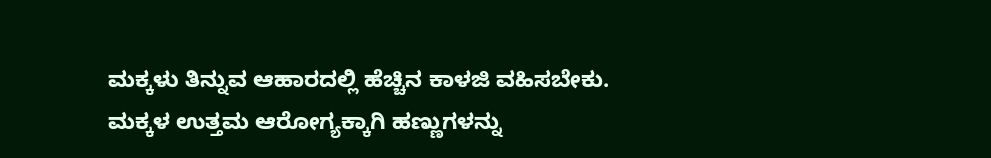ಮಕ್ಕಳು ತಿನ್ನುವ ಆಹಾರದಲ್ಲಿ ಹೆಚ್ಚಿನ ಕಾಳಜಿ ವಹಿಸಬೇಕು. ಮಕ್ಕಳ ಉತ್ತಮ ಆರೋಗ್ಯಕ್ಕಾಗಿ ಹಣ್ಣುಗಳನ್ನು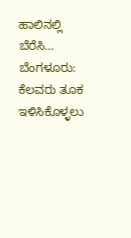ಹಾಲಿನಲ್ಲಿ ಬೆರೆಸಿ…
ಬೆಂಗಳೂರು: ಕೆಲವರು ತೂಕ ಇಳಿಸಿಕೊಳ್ಳಲು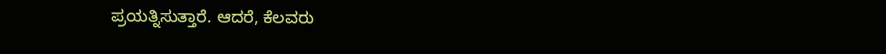ಪ್ರಯತ್ನಿಸುತ್ತಾರೆ. ಆದರೆ, ಕೆಲವರು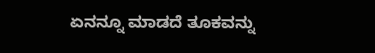ಏನನ್ನೂ ಮಾಡದೆ ತೂಕವನ್ನು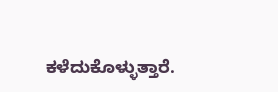ಕಳೆದುಕೊಳ್ಳುತ್ತಾರೆ.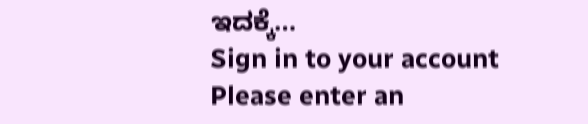ಇದಕ್ಕೆ…
Sign in to your account
Please enter an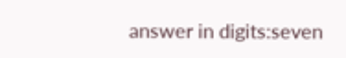answer in digits:seven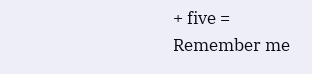+ five =
Remember me